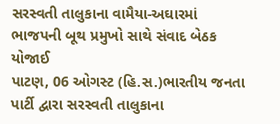સરસ્વતી તાલુકાના વામૈયા-અઘારમાં ભાજપની બૂથ પ્રમુખો સાથે સંવાદ બેઠક યોજાઈ
પાટણ, 06 ઓગસ્ટ (હિ.સ.)ભારતીય જનતા પાર્ટી દ્વારા સરસ્વતી તાલુકાના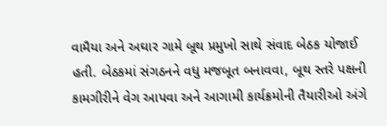વામૈયા અને અઘાર ગામે બૂથ પ્રમુખો સાથે સંવાદ બેઠક યોજાઈ હતી. બેઠકમાં સંગઠનને વધુ મજબૂત બનાવવા, બૂથ સ્તરે પક્ષની કામગીરીને વેગ આપવા અને આગામી કાર્યક્રમોની તૈયારીઓ અંગે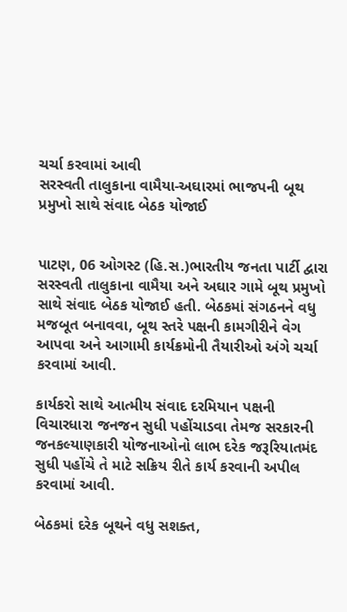ચર્ચા કરવામાં આવી
સરસ્વતી તાલુકાના વામૈયા-અઘારમાં ભાજપની બૂથ પ્રમુખો સાથે સંવાદ બેઠક યોજાઈ


પાટણ, 06 ઓગસ્ટ (હિ.સ.)ભારતીય જનતા પાર્ટી દ્વારા સરસ્વતી તાલુકાના વામૈયા અને અઘાર ગામે બૂથ પ્રમુખો સાથે સંવાદ બેઠક યોજાઈ હતી. બેઠકમાં સંગઠનને વધુ મજબૂત બનાવવા, બૂથ સ્તરે પક્ષની કામગીરીને વેગ આપવા અને આગામી કાર્યક્રમોની તૈયારીઓ અંગે ચર્ચા કરવામાં આવી.

કાર્યકરો સાથે આત્મીય સંવાદ દરમિયાન પક્ષની વિચારધારા જનજન સુધી પહોંચાડવા તેમજ સરકારની જનકલ્યાણકારી યોજનાઓનો લાભ દરેક જરૂરિયાતમંદ સુધી પહોંચે તે માટે સક્રિય રીતે કાર્ય કરવાની અપીલ કરવામાં આવી.

બેઠકમાં દરેક બૂથને વધુ સશક્ત,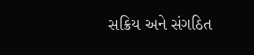સક્રિય અને સંગઠિત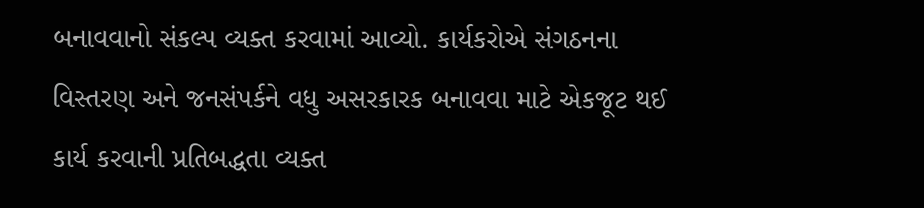બનાવવાનો સંકલ્પ વ્યક્ત કરવામાં આવ્યો. કાર્યકરોએ સંગઠનના વિસ્તરણ અને જનસંપર્કને વધુ અસરકારક બનાવવા માટે એકજૂટ થઈ કાર્ય કરવાની પ્રતિબદ્ધતા વ્યક્ત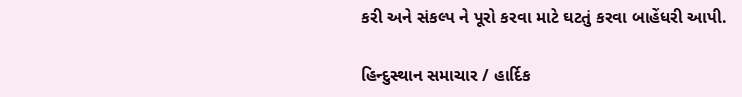કરી અને સંકલ્પ ને પૂરો કરવા માટે ઘટતું કરવા બાહેંધરી આપી.

હિન્દુસ્થાન સમાચાર / હાર્દિક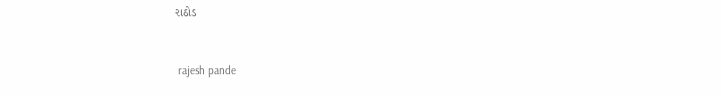રાઠોડ


 rajesh pande